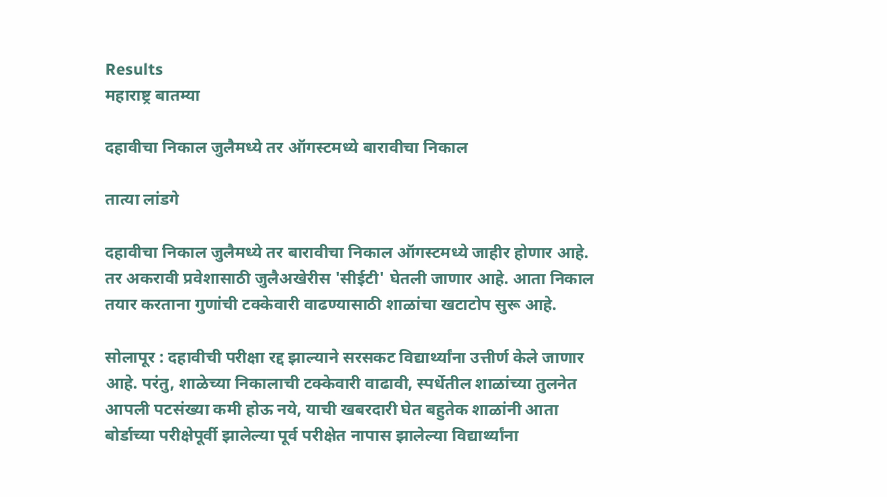Results
महाराष्ट्र बातम्या

दहावीचा निकाल जुलैमध्ये तर ऑगस्टमध्ये बारावीचा निकाल

तात्या लांडगे

दहावीचा निकाल जुलैमध्ये तर बारावीचा निकाल ऑगस्टमध्ये जाहीर होणार आहे. तर अकरावी प्रवेशासाठी जुलैअखेरीस 'सीईटी' घेतली जाणार आहे. आता निकाल तयार करताना गुणांची टक्‍केवारी वाढण्यासाठी शाळांचा खटाटोप सुरू आहे.

सोलापूर : दहावीची परीक्षा रद्द झाल्याने सरसकट विद्यार्थ्यांना उत्तीर्ण केले जाणार आहे. परंतु, शाळेच्या निकालाची टक्‍केवारी वाढावी, स्पर्धेतील शाळांच्या तुलनेत आपली पटसंख्या कमी होऊ नये, याची खबरदारी घेत बहुतेक शाळांनी आता बोर्डाच्या परीक्षेपूर्वी झालेल्या पूर्व परीक्षेत नापास झालेल्या विद्यार्थ्यांना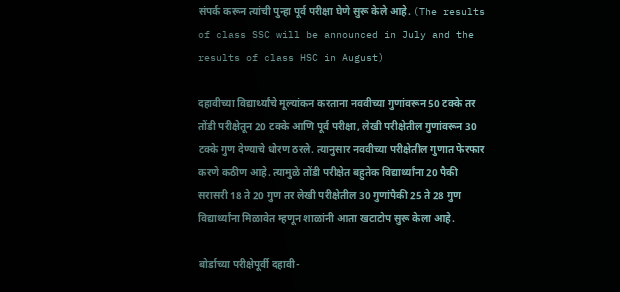संपर्क करून त्यांची पुन्हा पूर्व परीक्षा घेणे सुरू केले आहे. (The results of class SSC will be announced in July and the results of class HSC in August)

दहावीच्या विद्यार्थ्यांचे मूल्यांकन करताना नववीच्या गुणांवरून 50 टक्‍के तर तोंडी परीक्षेतून 20 टक्‍के आणि पूर्व परीक्षा, लेखी परीक्षेतील गुणांवरून 30 टक्‍के गुण देण्याचे धोरण ठरले. त्यानुसार नववीच्या परीक्षेतील गुणात फेरफार करणे कठीण आहे. त्यामुळे तोंडी परीक्षेत बहुतेक विद्यार्थ्यांना 20 पैकी सरासरी 18 ते 20 गुण तर लेखी परीक्षेतील 30 गुणांपैकी 25 ते 28 गुण विद्यार्थ्यांना मिळावेत म्हणून शाळांनी आता खटाटोप सुरू केला आहे.

बोर्डाच्या परीक्षेपूर्वी दहावी-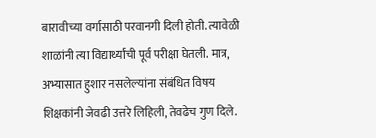बारावीच्या वर्गासाठी परवानगी दिली होती. त्यावेळी शाळांनी त्या विद्यार्थ्यांची पूर्व परीक्षा घेतली. मात्र, अभ्यासात हुशार नसलेल्यांना संबंधित विषय शिक्षकांनी जेवढी उत्तरे लिहिली, तेवढेच गुण दिले.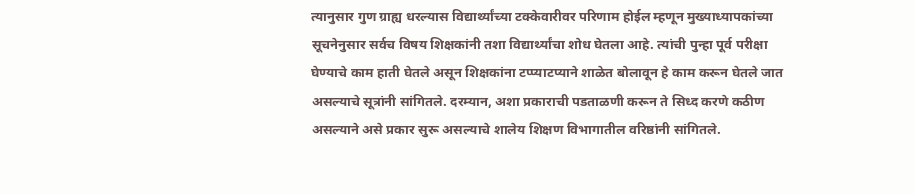त्यानुसार गुण ग्राह्य धरल्यास विद्यार्थ्यांच्या टक्‍केवारीवर परिणाम होईल म्हणून मुख्याध्यापकांच्या सूचनेनुसार सर्वच विषय शिक्षकांनी तशा विद्यार्थ्यांचा शोध घेतला आहे. त्यांची पुन्हा पूर्व परीक्षा घेण्याचे काम हाती घेतले असून शिक्षकांना टप्प्याटप्याने शाळेत बोलावून हे काम करून घेतले जात असल्याचे सूत्रांनी सांगितले. दरम्यान, अशा प्रकाराची पडताळणी करून ते सिध्द करणे कठीण असल्याने असे प्रकार सुरू असल्याचे शालेय शिक्षण विभागातील वरिष्ठांनी सांगितले.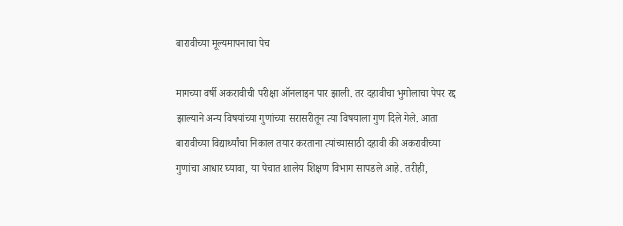बारावीच्या मूल्यमापनाचा पेच

मागच्या वर्षी अकरावीची परीक्षा ऑनलाइन पार झाली. तर दहावीचा भुगोलाचा पेपर रद्द झाल्याने अन्य विषयांच्या गुणांच्या सरासरीतून त्या विषयाला गुण दिले गेले. आता बारावीच्या विद्यार्थ्यांचा निकाल तयार करताना त्यांच्यासाठी दहावी की अकरावीच्या गुणांचा आधार घ्यावा, या पेचात शालेय शिक्षण विभाग सापडले आहे. तरीही,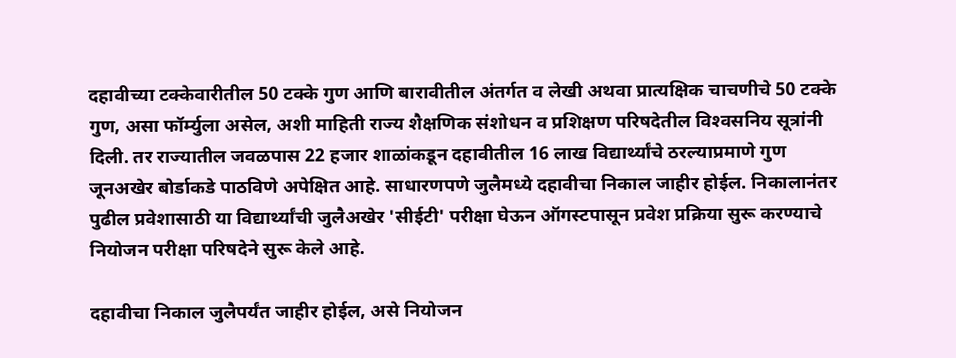दहावीच्या टक्‍केवारीतील 50 टक्‍के गुण आणि बारावीतील अंतर्गत व लेखी अथवा प्रात्यक्षिक चाचणीचे 50 टक्‍के गुण, असा फॉर्म्युला असेल, अशी माहिती राज्य शैक्षणिक संशोधन व प्रशिक्षण परिषदेतील विश्‍वसनिय सूत्रांनी दिली. तर राज्यातील जवळपास 22 हजार शाळांकडून दहावीतील 16 लाख विद्यार्थ्यांचे ठरल्याप्रमाणे गुण जूनअखेर बोर्डाकडे पाठविणे अपेक्षित आहे. साधारणपणे जुलैमध्ये दहावीचा निकाल जाहीर होईल. निकालानंतर पुढील प्रवेशासाठी या विद्यार्थ्यांची जुलैअखेर 'सीईटी' परीक्षा घेऊन ऑगस्टपासून प्रवेश प्रक्रिया सुरू करण्याचे नियोजन परीक्षा परिषदेने सुरू केले आहे.

दहावीचा निकाल जुलैपर्यंत जाहीर होईल, असे नियोजन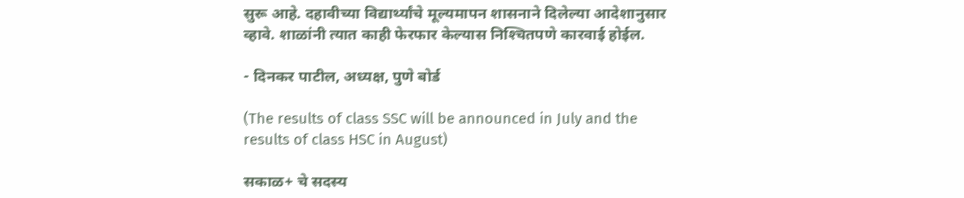सुरू आहे. दहावीच्या विद्यार्थ्यांचे मूल्यमापन शासनाने दिलेल्या आदेशानुसार व्हावे. शाळांनी त्यात काही फेरफार केल्यास निश्‍चितपणे कारवाई होईल.

- दिनकर पाटील, अध्यक्ष, पुणे बोर्ड

(The results of class SSC will be announced in July and the results of class HSC in August)

सकाळ+ चे सदस्य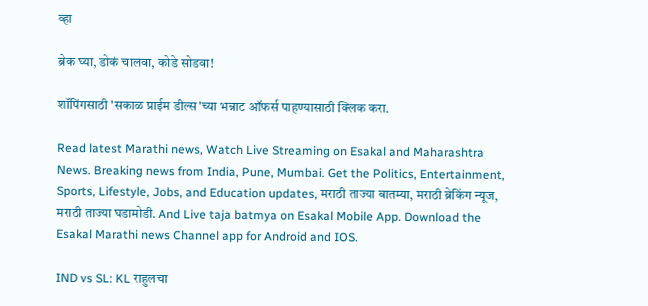व्हा

ब्रेक घ्या, डोकं चालवा, कोडे सोडवा!

शॉपिंगसाठी 'सकाळ प्राईम डील्स'च्या भन्नाट ऑफर्स पाहण्यासाठी क्लिक करा.

Read latest Marathi news, Watch Live Streaming on Esakal and Maharashtra News. Breaking news from India, Pune, Mumbai. Get the Politics, Entertainment, Sports, Lifestyle, Jobs, and Education updates, मराठी ताज्या बातम्या, मराठी ब्रेकिंग न्यूज, मराठी ताज्या घडामोडी. And Live taja batmya on Esakal Mobile App. Download the Esakal Marathi news Channel app for Android and IOS.

IND vs SL: KL राहुलचा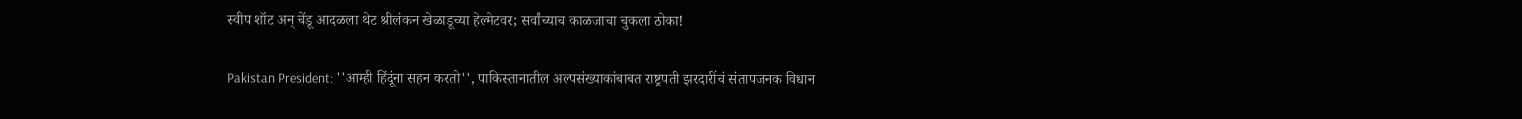स्वीप शॉट अन् चेंडू आदळला थेट श्रीलंकन खेळाडूच्या हेल्मेटवर; सर्वांच्याच काळजाचा चुकला ठोका!

Pakistan President: ''आम्ही हिंदूंना सहन करतो'', पाकिस्तानातील अल्पसंख्याकांबाबत राष्ट्रपती झरदारींचं संतापजनक विधान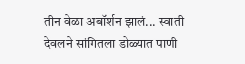तीन वेळा अबॉर्शन झालं... स्वाती देवलने सांगितला डोळ्यात पाणी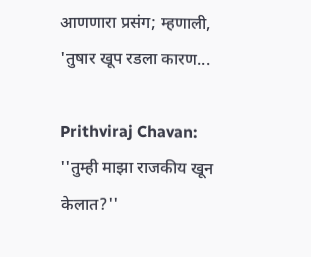आणणारा प्रसंग; म्हणाली, 'तुषार खूप रडला कारण...

Prithviraj Chavan: ''तुम्ही माझा राजकीय खून केलात?''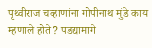पृथ्वीराज चव्हाणांना गोपीनाथ मुंडे काय म्हणाले होते? पडद्यामागे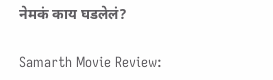नेमकं काय घडलेलं?

Samarth Movie Review: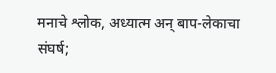मनाचे श्लोक, अध्यात्म अन् बाप-लेकाचा संघर्ष;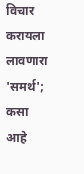विचार करायला लावणारा 'समर्थ'; कसा आहे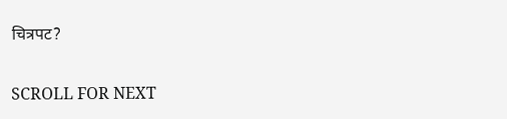चित्रपट?

SCROLL FOR NEXT